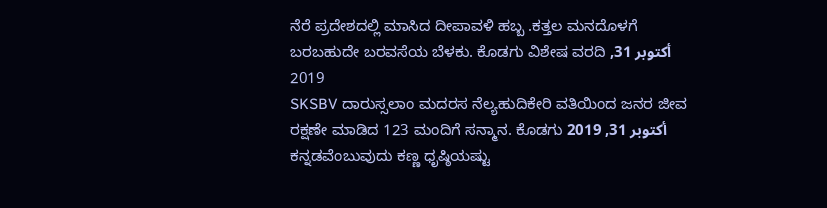ನೆರೆ ಪ್ರದೇಶದಲ್ಲಿ ಮಾಸಿದ ದೀಪಾವಳಿ ಹಬ್ಬ .ಕತ್ತಲ ಮನದೊಳಗೆ ಬರಬಹುದೇ ಬರವಸೆಯ ಬೆಳಕು. ಕೊಡಗು ವಿಶೇಷ ವರದಿ أكتوبر 31, 2019
SKSBV ದಾರುಸ್ಸಲಾಂ ಮದರಸ ನೆಲ್ಯಹುದಿಕೇರಿ ವತಿಯಿಂದ ಜನರ ಜೀವ ರಕ್ಷಣೇ ಮಾಡಿದ 123 ಮಂದಿಗೆ ಸನ್ಮಾನ. ಕೊಡಗು أكتوبر 31, 2019
ಕನ್ನಡವೆಂಬುವುದು ಕಣ್ಣ ಧೃಷ್ಠಿಯಷ್ಟು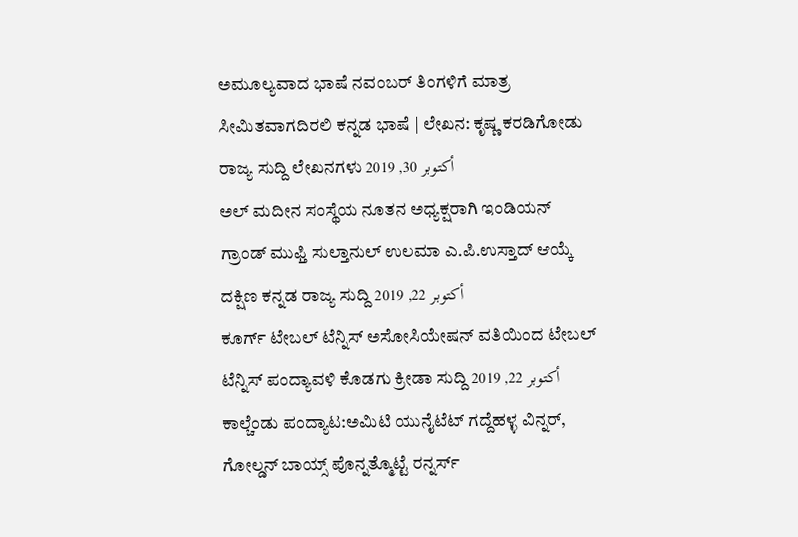ಅಮೂಲ್ಯವಾದ ಭಾಷೆ ನವಂಬರ್ ತಿಂಗಳಿಗೆ ಮಾತ್ರ ಸೀಮಿತವಾಗದಿರಲಿ ಕನ್ನಡ ಭಾಷೆ | ಲೇಖನ: ಕೃಷ್ಣ ಕರಡಿಗೋಡು ರಾಜ್ಯ ಸುದ್ದಿ ಲೇಖನಗಳು أكتوبر 30, 2019
ಅಲ್ ಮದೀನ ಸಂಸ್ಥೆಯ ನೂತನ ಅಧ್ಯಕ್ಷರಾಗಿ ಇಂಡಿಯನ್ ಗ್ರಾಂಡ್ ಮುಫ್ತಿ ಸುಲ್ತಾನುಲ್ ಉಲಮಾ ಎ.ಪಿ.ಉಸ್ತಾದ್ ಆಯ್ಕೆ ದಕ್ಷಿಣ ಕನ್ನಡ ರಾಜ್ಯ ಸುದ್ದಿ أكتوبر 22, 2019
ಕೂರ್ಗ್ ಟೇಬಲ್ ಟೆನ್ನಿಸ್ ಅಸೋಸಿಯೇಷನ್ ವತಿಯಿಂದ ಟೇಬಲ್ ಟೆನ್ನಿಸ್ ಪಂದ್ಯಾವಳಿ ಕೊಡಗು ಕ್ರೀಡಾ ಸುದ್ದಿ أكتوبر 22, 2019
ಕಾಲ್ಚೆಂಡು ಪಂದ್ಯಾಟ:ಅಮಿಟಿ ಯುನೈಟೆಟ್ ಗದ್ದೆಹಳ್ಳ ವಿನ್ನರ್, ಗೋಲ್ಡನ್ ಬಾಯ್ಸ್ ಪೊನ್ನತ್ಮೊಟ್ಟೆ ರನ್ನರ್ಸ್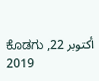ಕೊಡಗು أكتوبر 22, 2019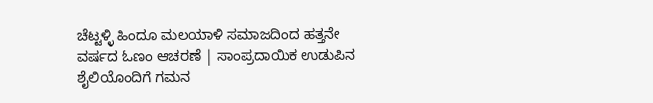ಚೆಟ್ಟಳ್ಳಿ ಹಿಂದೂ ಮಲಯಾಳಿ ಸಮಾಜದಿಂದ ಹತ್ತನೇ ವರ್ಷದ ಓಣಂ ಆಚರಣೆ | ಸಾಂಪ್ರದಾಯಿಕ ಉಡುಪಿನ ಶೈಲಿಯೊಂದಿಗೆ ಗಮನ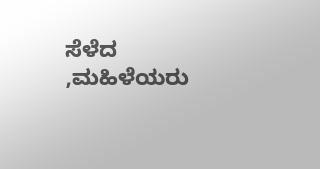ಸೆಳೆದ ,ಮಹಿಳೆಯರು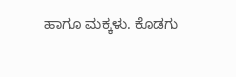ಹಾಗೂ ಮಕ್ಕಳು. ಕೊಡಗು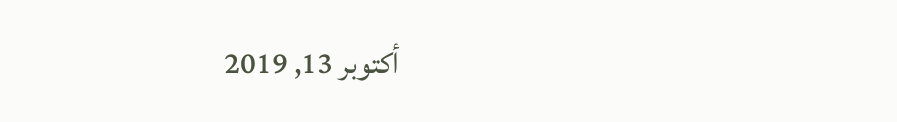أكتوبر 13, 2019